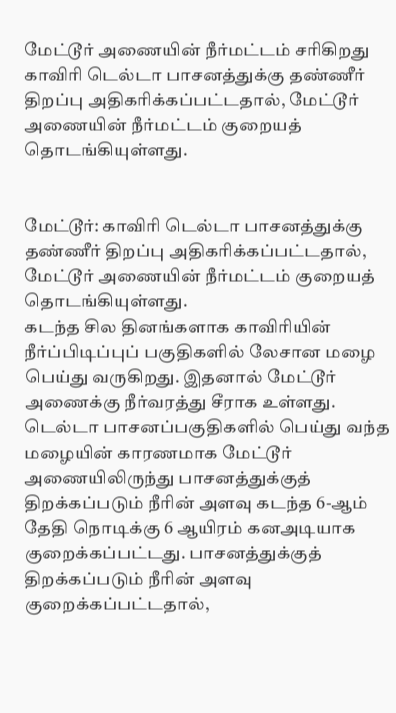மேட்டூர் அணையின் நீர்மட்டம் சரிகிறது
காவிரி டெல்டா பாசனத்துக்கு தண்ணீர் திறப்பு அதிகரிக்கப்பட்டதால், மேட்டூர் அணையின் நீர்மட்டம் குறையத் தொடங்கியுள்ளது.


மேட்டூர்: காவிரி டெல்டா பாசனத்துக்கு தண்ணீர் திறப்பு அதிகரிக்கப்பட்டதால், மேட்டூர் அணையின் நீர்மட்டம் குறையத் தொடங்கியுள்ளது.
கடந்த சில தினங்களாக காவிரியின் நீர்ப்பிடிப்புப் பகுதிகளில் லேசான மழை பெய்து வருகிறது. இதனால் மேட்டூர் அணைக்கு நீர்வரத்து சீராக உள்ளது.
டெல்டா பாசனப்பகுதிகளில் பெய்து வந்த மழையின் காரணமாக மேட்டூர் அணையிலிருந்து பாசனத்துக்குத் திறக்கப்படும் நீரின் அளவு கடந்த 6-ஆம் தேதி நொடிக்கு 6 ஆயிரம் கனஅடியாக குறைக்கப்பட்டது. பாசனத்துக்குத் திறக்கப்படும் நீரின் அளவு குறைக்கப்பட்டதால்,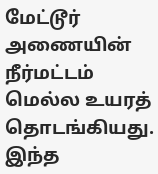மேட்டூர் அணையின் நீர்மட்டம் மெல்ல உயரத் தொடங்கியது.
இந்த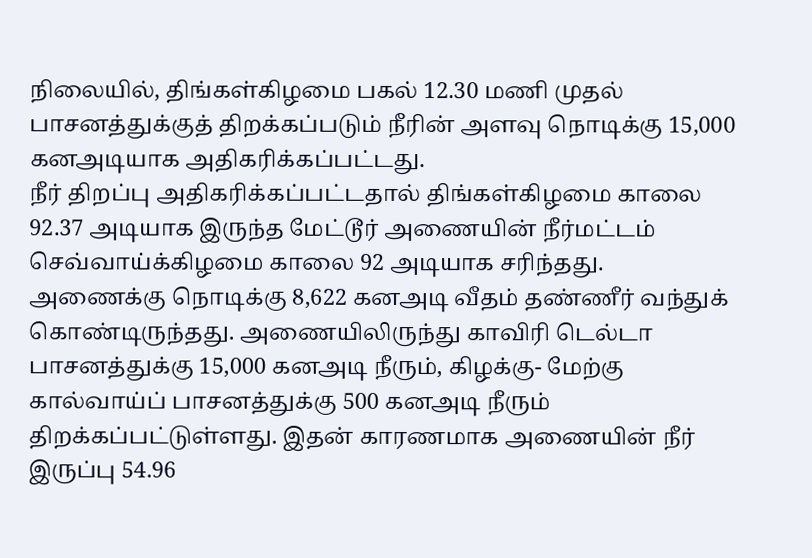நிலையில், திங்கள்கிழமை பகல் 12.30 மணி முதல் பாசனத்துக்குத் திறக்கப்படும் நீரின் அளவு நொடிக்கு 15,000 கனஅடியாக அதிகரிக்கப்பட்டது.
நீர் திறப்பு அதிகரிக்கப்பட்டதால் திங்கள்கிழமை காலை 92.37 அடியாக இருந்த மேட்டூர் அணையின் நீர்மட்டம் செவ்வாய்க்கிழமை காலை 92 அடியாக சரிந்தது.
அணைக்கு நொடிக்கு 8,622 கனஅடி வீதம் தண்ணீர் வந்துக் கொண்டிருந்தது. அணையிலிருந்து காவிரி டெல்டா பாசனத்துக்கு 15,000 கனஅடி நீரும், கிழக்கு- மேற்கு கால்வாய்ப் பாசனத்துக்கு 500 கனஅடி நீரும் திறக்கப்பட்டுள்ளது. இதன் காரணமாக அணையின் நீர் இருப்பு 54.96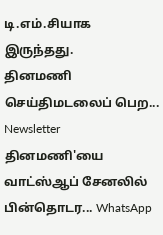டி.எம்.சியாக இருந்தது.
தினமணி செய்திமடலைப் பெற... Newsletter
தினமணி'யை வாட்ஸ்ஆப் சேனலில் பின்தொடர... WhatsApp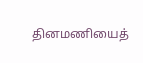தினமணியைத்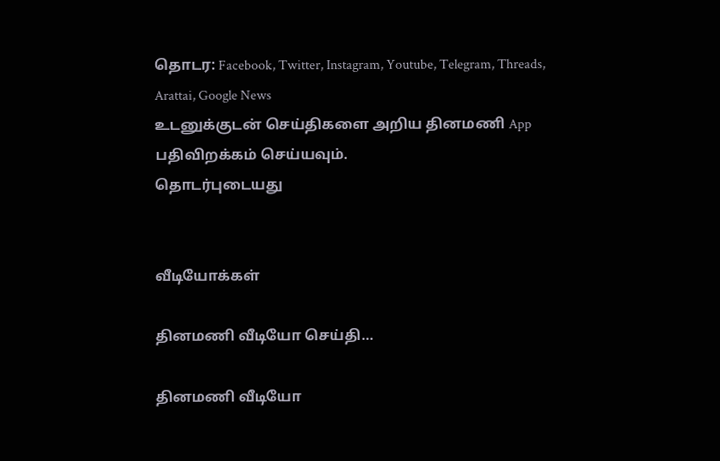தொடர: Facebook, Twitter, Instagram, Youtube, Telegram, Threads, Arattai, Google News
உடனுக்குடன் செய்திகளை அறிய தினமணி App பதிவிறக்கம் செய்யவும்.
தொடர்புடையது


வீடியோக்கள்

தினமணி வீடியோ செய்தி...

தினமணி வீடியோ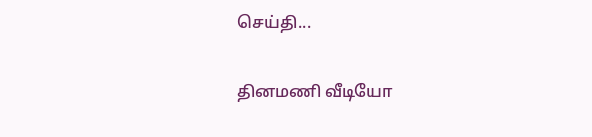செய்தி...

தினமணி வீடியோ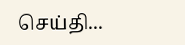செய்தி...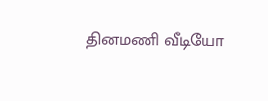தினமணி வீடியோ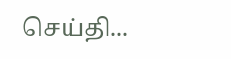செய்தி...